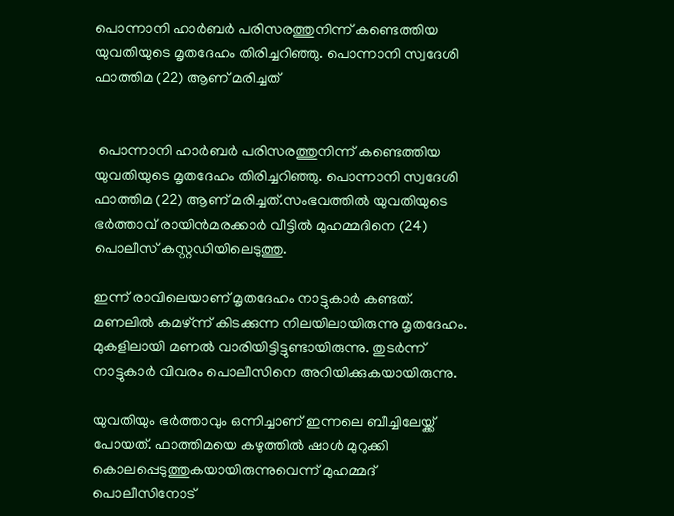പൊന്നാനി ഹാർബർ പരിസരത്തുനിന്ന് കണ്ടെത്തിയ യുവതിയുടെ മൃതദേഹം തിരിച്ചറിഞ്ഞു. പൊന്നാനി സ്വദേശി ഫാത്തിമ (22) ആണ് മരിച്ചത്


 പൊന്നാനി ഹാർബർ പരിസരത്തുനിന്ന് കണ്ടെത്തിയ യുവതിയുടെ മൃതദേഹം തിരിച്ചറിഞ്ഞു. പൊന്നാനി സ്വദേശി ഫാത്തിമ (22) ആണ് മരിച്ചത്.സംഭവത്തില്‍ യുവതിയുടെ ഭർത്താവ് രായിൻമരക്കാർ വീട്ടില്‍ മുഹമ്മദിനെ (24) പൊലീസ് കസ്റ്റഡിയിലെടുത്തു.

ഇന്ന് രാവിലെയാണ് മൃതദേഹം നാട്ടുകാർ കണ്ടത്. മണലില്‍ കമഴ്‌ന്ന് കിടക്കുന്ന നിലയിലായിരുന്നു മൃതദേഹം. മുകളിലായി മണല്‍ വാരിയിട്ടിട്ടുണ്ടായിരുന്നു. തുടർന്ന് നാട്ടുകാർ വിവരം പൊലീസിനെ അറിയിക്കുകയായിരുന്നു.

യുവതിയും ഭർത്താവും ഒന്നിച്ചാണ് ഇന്നലെ ബീച്ചിലേയ്ക്ക് പോയത്. ഫാത്തിമയെ കഴുത്തില്‍ ഷാള്‍ മുറുക്കി കൊലപ്പെടുത്തുകയായിരുന്നുവെന്ന് മുഹമ്മദ് പൊലീസിനോട്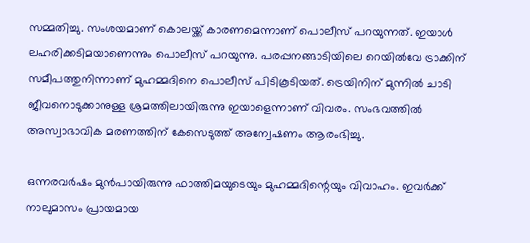സമ്മതിച്ചു. സംശയമാണ് കൊലയ്ക്ക് കാരണമെന്നാണ് പൊലീസ് പറയുന്നത്. ഇയാള്‍ ലഹരിക്കടിമയാണെന്നും പൊലീസ് പറയുന്നു. പരപ്പനങ്ങാടിയിലെ റെയില്‍വേ ട്രാക്കിന് സമീപത്തുനിന്നാണ് മുഹമ്മദിനെ പൊലീസ് പിടികൂടിയത്. ട്രെയിനിന് മുന്നില്‍ ചാടി ജീവനൊടുക്കാനുള്ള ശ്രമത്തിലായിരുന്നു ഇയാളെന്നാണ് വിവരം. സംഭവത്തില്‍ അസ്വാഭാവിക മരണത്തിന് കേസെടുത്ത് അന്വേഷണം ആരംഭിച്ചു.

ഒന്നരവർഷം മുൻപായിരുന്നു ഫാത്തിമയുടെയും മുഹമ്മദിന്റെയും വിവാഹം. ഇവർക്ക് നാലുമാസം പ്രായമായ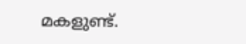മകളുണ്ട്.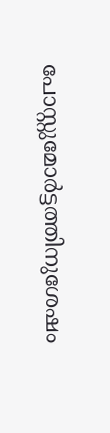പോസ്റ്റുമോർട്ടത്തിനുശേഷം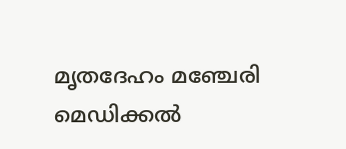മൃതദേഹം മഞ്ചേരി മെഡിക്കല്‍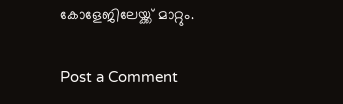കോളേജിലേയ്ക്ക് മാറ്റും.

Post a Comment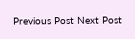Previous Post Next Post